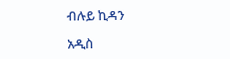ብሉይ ኪዳን

አዲስ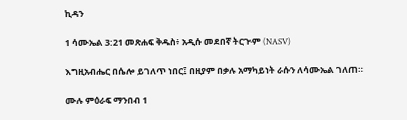ኪዳን

1 ሳሙኤል 3:21 መጽሐፍ ቅዱስ፥ አዲሱ መደበኛ ትርጒም (NASV)

እግዚአብሔር በሴሎ ይገለጥ ነበር፤ በዚያም በቃሉ አማካይነት ራሱን ለሳሙኤል ገለጠ።

ሙሉ ምዕራፍ ማንበብ 1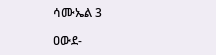ሳሙኤል 3

ዐውደ-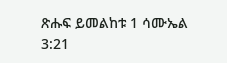ጽሑፍ ይመልከቱ 1 ሳሙኤል 3:21